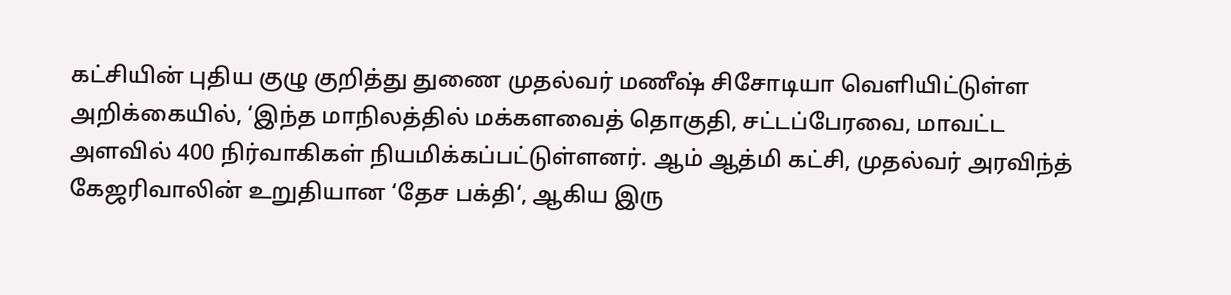கட்சியின் புதிய குழு குறித்து துணை முதல்வர் மணீஷ் சிசோடியா வெளியிட்டுள்ள அறிக்கையில், ‘இந்த மாநிலத்தில் மக்களவைத் தொகுதி, சட்டப்பேரவை, மாவட்ட அளவில் 400 நிர்வாகிகள் நியமிக்கப்பட்டுள்ளனர். ஆம் ஆத்மி கட்சி, முதல்வர் அரவிந்த் கேஜரிவாலின் உறுதியான ‘தேச பக்தி‘, ஆகிய இரு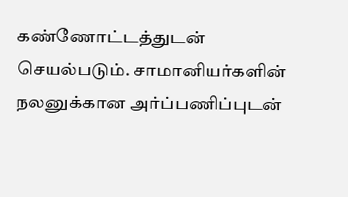கண்ணோட்டத்துடன் செயல்படும். சாமானியர்களின் நலனுக்கான அர்ப்பணிப்புடன்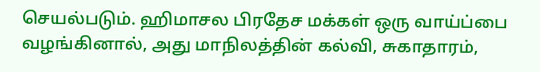செயல்படும். ஹிமாசல பிரதேச மக்கள் ஒரு வாய்ப்பை வழங்கினால், அது மாநிலத்தின் கல்வி, சுகாதாரம்,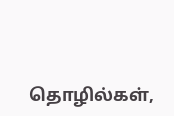தொழில்கள்,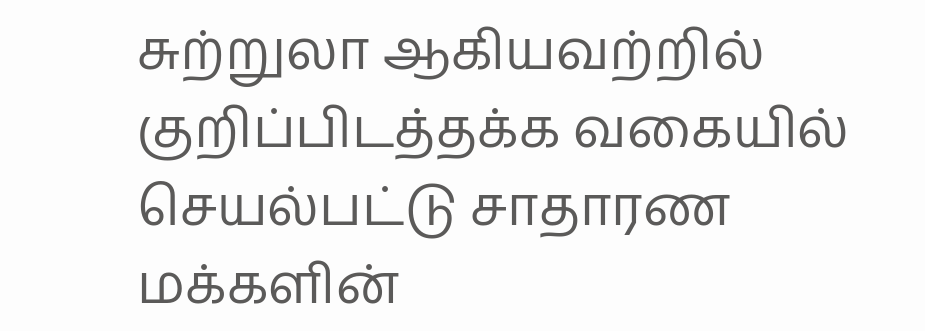சுற்றுலா ஆகியவற்றில் குறிப்பிடத்தக்க வகையில் செயல்பட்டு சாதாரண மக்களின்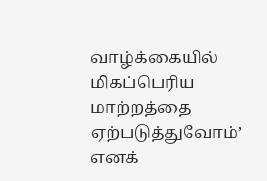வாழ்க்கையில் மிகப்பெரிய மாற்றத்தை ஏற்படுத்துவோம்’ எனக்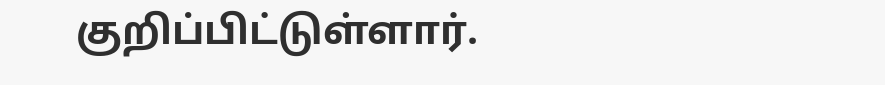குறிப்பிட்டுள்ளார்.